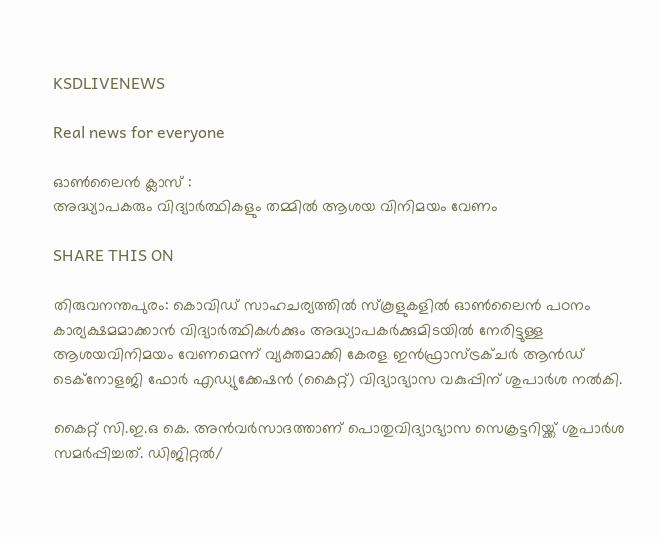KSDLIVENEWS

Real news for everyone

ഓൺലൈൻ ക്ലാസ് :
അദ്ധ്യാപകരും വിദ്യാർത്ഥികളും തമ്മിൽ ആശയ വിനിമയം വേണം

SHARE THIS ON

തിരുവനന്തപുരം: കൊവിഡ് സാഹചര്യത്തില്‍ സ്‌കൂളുകളില്‍ ഓണ്‍ലൈന്‍ പഠനം കാര്യക്ഷമമാക്കാന്‍ വിദ്യാര്‍ത്ഥികള്‍ക്കും അദ്ധ്യാപകര്‍ക്കുമിടയില്‍ നേരിട്ടുള്ള ആശയവിനിമയം വേണമെന്ന് വ്യക്തമാക്കി കേരള ഇന്‍ഫ്രാസ്ട്രക്ചര്‍ ആന്‍ഡ് ടെക്‌നോളജി ഫോര്‍ എഡ്യുക്കേഷന്‍ (കൈറ്റ്) വിദ്യാഭ്യാസ വകുപ്പിന് ശുപാര്‍ശ നല്‍കി.

കൈറ്റ് സി.ഇ.ഒ കെ. അന്‍വര്‍സാദത്താണ് പൊതുവിദ്യാഭ്യാസ സെക്രട്ടറിയ്ക്ക് ശുപാര്‍ശ സമര്‍പ്പിച്ചത്. ഡിജിറ്റല്‍/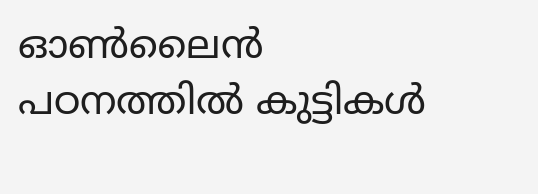ഓണ്‍ലൈന്‍ പഠനത്തില്‍ കുട്ടികള്‍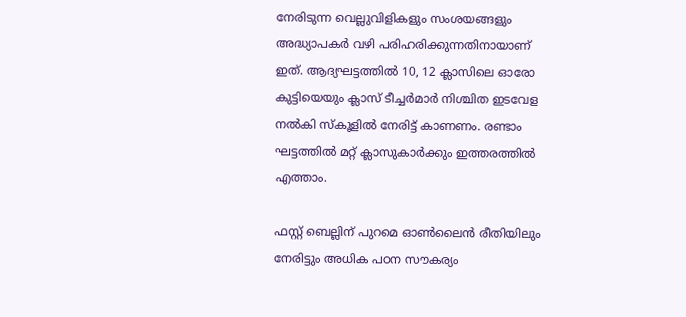നേരിടുന്ന വെല്ലുവിളികളും സംശയങ്ങളും അദ്ധ്യാപകര്‍ വഴി പരിഹരിക്കുന്നതിനായാണ് ഇത്. ആദ്യഘട്ടത്തില്‍ 10, 12 ക്ലാസിലെ ഓരോ കുട്ടിയെയും ക്ലാസ് ടീച്ചര്‍മാര്‍ നിശ്ചിത ഇടവേള നല്‍കി സ്‌കൂളില്‍ നേരിട്ട് കാണണം. രണ്ടാം ഘട്ടത്തില്‍ മറ്റ് ക്ലാസുകാര്‍ക്കും ഇത്തരത്തില്‍ എത്താം.

ഫസ്റ്റ്‌ ബെല്ലിന് പുറമെ ഓണ്‍ലൈന്‍ രീതിയിലും നേരിട്ടും അധിക പഠന സൗകര്യം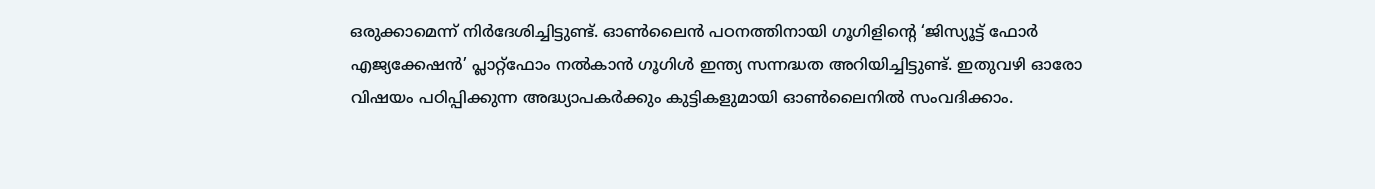ഒരുക്കാമെന്ന് നിര്‍ദേശിച്ചിട്ടുണ്ട്. ഓണ്‍ലൈന്‍ പഠനത്തിനായി ഗൂഗിളിന്റെ ‘ജിസ്യൂട്ട് ഫോര്‍ എജ്യക്കേഷന്‍’ പ്ലാറ്റ്‌ഫോം നല്‍കാന്‍ ഗൂഗിള്‍ ഇന്ത്യ സന്നദ്ധത അറിയിച്ചിട്ടുണ്ട്. ഇതുവഴി ഓരോ വിഷയം പഠിപ്പിക്കുന്ന അദ്ധ്യാപകര്‍ക്കും കുട്ടികളുമായി ഓണ്‍ലൈനില്‍ സംവദിക്കാം.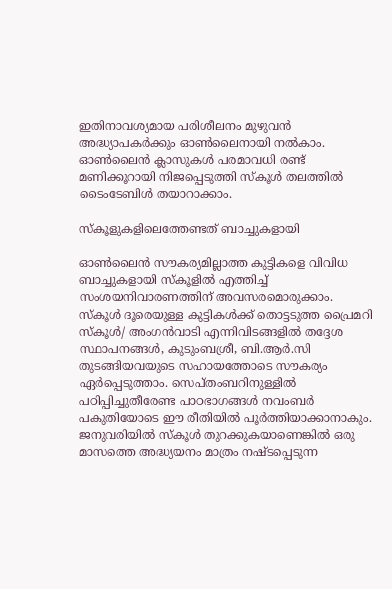ഇതിനാവശ്യമായ പരിശീലനം മുഴുവന്‍ അദ്ധ്യാപകര്‍ക്കും ഓണ്‍ലൈനായി നല്‍കാം. ഓണ്‍ലൈന്‍ ക്ലാസുകള്‍ പരമാവധി രണ്ട് മണിക്കൂറായി നിജപ്പെടുത്തി സ്‌കൂള്‍ തലത്തില്‍ ടൈംടേബിള്‍ തയാറാക്കാം.

സ്കൂളുകളിലെത്തേണ്ടത് ബാച്ചുകളായി

ഓണ്‍ലൈന്‍ സൗകര്യമില്ലാത്ത കുട്ടികളെ വിവിധ ബാച്ചുകളായി സ്‌കൂളില്‍ എത്തിച്ച്‌ സംശയനിവാരണത്തിന് അവസരമൊരുക്കാം. സ്‌കൂള്‍ ദൂരെയുള്ള കുട്ടികള്‍ക്ക് തൊട്ടടുത്ത പ്രൈമറി സ്‌കൂള്‍/ അംഗന്‍വാടി എന്നിവിടങ്ങളില്‍ തദ്ദേശ സ്ഥാപനങ്ങള്‍, കുടുംബശ്രീ, ബി.ആര്‍.സി തുടങ്ങിയവയുടെ സഹായത്തോടെ സൗകര്യം ഏര്‍പ്പെടുത്താം. സെപ്തംബറിനുള്ളില്‍ പഠിപ്പിച്ചുതീരേണ്ട പാഠഭാഗങ്ങള്‍ നവംബര്‍ പകുതിയോടെ ഈ രീതിയില്‍ പൂര്‍ത്തിയാക്കാനാകും. ജനുവരിയില്‍ സ്‌കൂള്‍ തുറക്കുകയാണെങ്കില്‍ ഒരു മാസത്തെ അദ്ധ്യയനം മാത്രം നഷ്ടപ്പെടുന്ന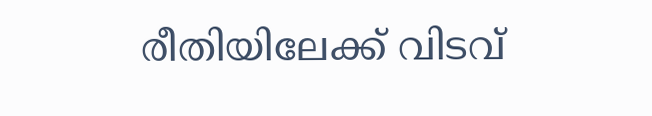രീതിയിലേക്ക് വിടവ്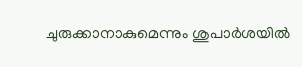ചുരുക്കാനാകുമെന്നും ശുപാര്‍ശയില്‍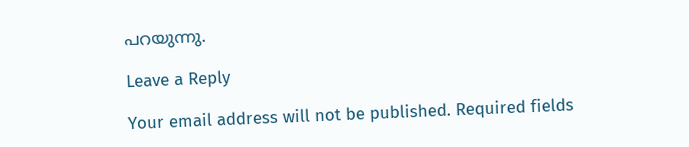പറയുന്നു.

Leave a Reply

Your email address will not be published. Required fields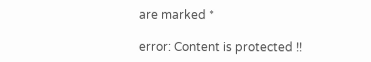are marked *

error: Content is protected !!